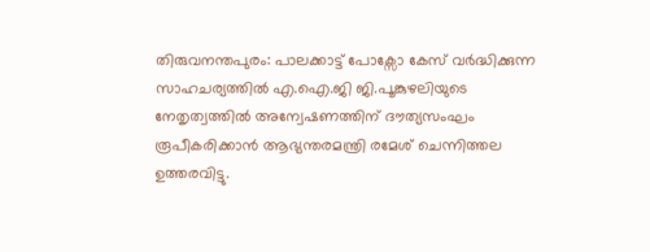തിരുവനന്തപുരം: പാലക്കാട്ട് പോക്സോ കേസ് വർദ്ധിക്കുന്ന സാഹചര്യത്തിൽ എ.ഐ.ജി ജി.പൂങ്കുഴലിയുടെ നേതൃത്വത്തിൽ അന്വേഷണത്തിന് ദൗത്യസംഘം രൂപീകരിക്കാൻ ആഭ്യന്തരമന്ത്രി രമേശ് ചെന്നിത്തല ഉത്തരവിട്ടു.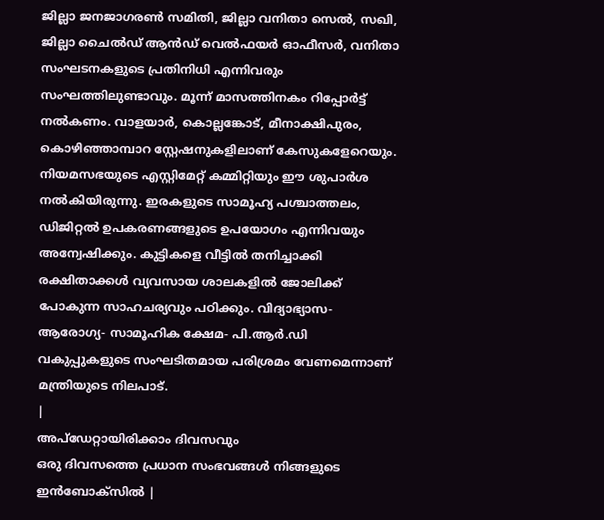ജില്ലാ ജനജാഗരൺ സമിതി, ജില്ലാ വനിതാ സെൽ, സഖി, ജില്ലാ ചൈൽഡ് ആൻഡ് വെൽഫയർ ഓഫീസർ, വനിതാ സംഘടനകളുടെ പ്രതിനിധി എന്നിവരും സംഘത്തിലുണ്ടാവും. മൂന്ന് മാസത്തിനകം റിപ്പോർട്ട് നൽകണം. വാളയാർ, കൊല്ലങ്കോട്, മീനാക്ഷിപുരം, കൊഴിഞ്ഞാമ്പാറ സ്റ്റേഷനുകളിലാണ് കേസുകളേറെയും. നിയമസഭയുടെ എസ്റ്റിമേറ്റ് കമ്മിറ്റിയും ഈ ശുപാർശ നൽകിയിരുന്നു. ഇരകളുടെ സാമൂഹ്യ പശ്ചാത്തലം, ഡിജിറ്റൽ ഉപകരണങ്ങളുടെ ഉപയോഗം എന്നിവയും അന്വേഷിക്കും. കുട്ടികളെ വീട്ടിൽ തനിച്ചാക്കി രക്ഷിതാക്കൾ വ്യവസായ ശാലകളിൽ ജോലിക്ക് പോകുന്ന സാഹചര്യവും പഠിക്കും. വിദ്യാഭ്യാസ- ആരോഗ്യ- സാമൂഹിക ക്ഷേമ- പി.ആർ.ഡി വകുപ്പുകളുടെ സംഘടിതമായ പരിശ്രമം വേണമെന്നാണ് മന്ത്രിയുടെ നിലപാട്.
|
അപ്ഡേറ്റായിരിക്കാം ദിവസവും
ഒരു ദിവസത്തെ പ്രധാന സംഭവങ്ങൾ നിങ്ങളുടെ ഇൻബോക്സിൽ |